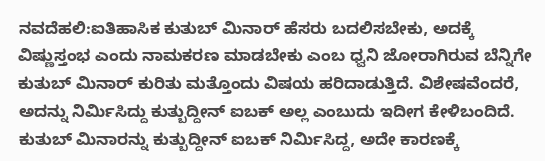ನವದೆಹಲಿ:ಐತಿಹಾಸಿಕ ಕುತುಬ್ ಮಿನಾರ್ ಹೆಸರು ಬದಲಿಸಬೇಕು, ಅದಕ್ಕೆ ವಿಷ್ಣುಸ್ತಂಭ ಎಂದು ನಾಮಕರಣ ಮಾಡಬೇಕು ಎಂಬ ಧ್ವನಿ ಜೋರಾಗಿರುವ ಬೆನ್ನಿಗೇ ಕುತುಬ್ ಮಿನಾರ್ ಕುರಿತು ಮತ್ತೊಂದು ವಿಷಯ ಹರಿದಾಡುತ್ತಿದೆ. ವಿಶೇಷವೆಂದರೆ, ಅದನ್ನು ನಿರ್ಮಿಸಿದ್ದು ಕುತ್ಬುದ್ದೀನ್ ಐಬಕ್ ಅಲ್ಲ ಎಂಬುದು ಇದೀಗ ಕೇಳಿಬಂದಿದೆ.
ಕುತುಬ್ ಮಿನಾರನ್ನು ಕುತ್ಬುದ್ದೀನ್ ಐಬಕ್ ನಿರ್ಮಿಸಿದ್ದ, ಅದೇ ಕಾರಣಕ್ಕೆ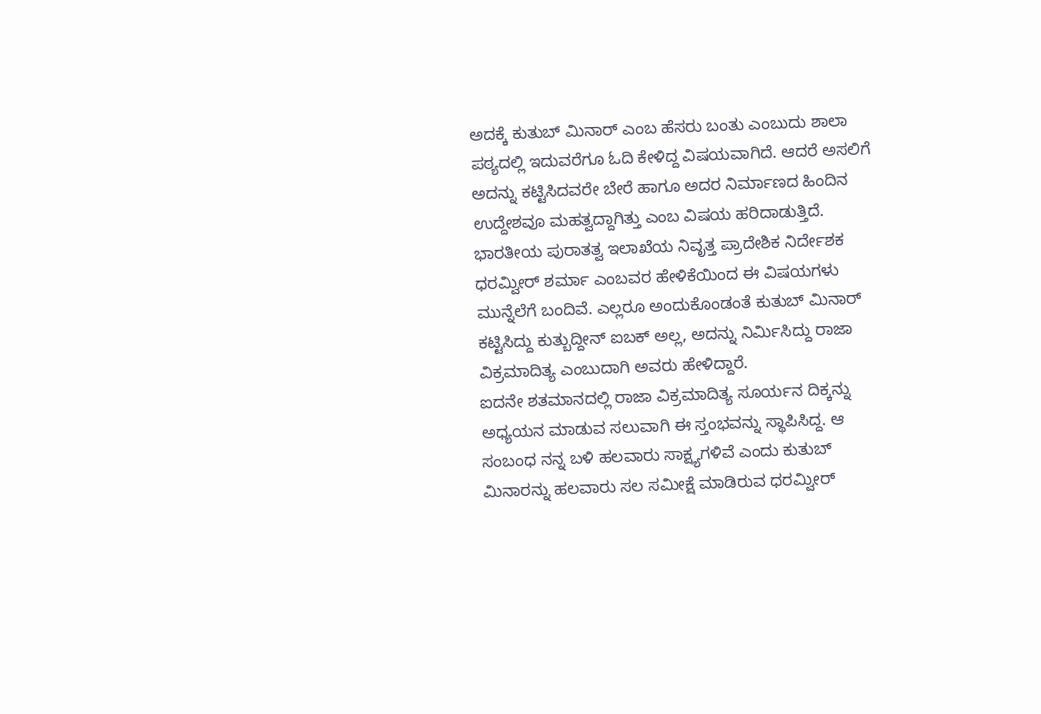ಅದಕ್ಕೆ ಕುತುಬ್ ಮಿನಾರ್ ಎಂಬ ಹೆಸರು ಬಂತು ಎಂಬುದು ಶಾಲಾ ಪಠ್ಯದಲ್ಲಿ ಇದುವರೆಗೂ ಓದಿ ಕೇಳಿದ್ದ ವಿಷಯವಾಗಿದೆ. ಆದರೆ ಅಸಲಿಗೆ ಅದನ್ನು ಕಟ್ಟಿಸಿದವರೇ ಬೇರೆ ಹಾಗೂ ಅದರ ನಿರ್ಮಾಣದ ಹಿಂದಿನ ಉದ್ದೇಶವೂ ಮಹತ್ವದ್ದಾಗಿತ್ತು ಎಂಬ ವಿಷಯ ಹರಿದಾಡುತ್ತಿದೆ.
ಭಾರತೀಯ ಪುರಾತತ್ವ ಇಲಾಖೆಯ ನಿವೃತ್ತ ಪ್ರಾದೇಶಿಕ ನಿರ್ದೇಶಕ ಧರಮ್ವೀರ್ ಶರ್ಮಾ ಎಂಬವರ ಹೇಳಿಕೆಯಿಂದ ಈ ವಿಷಯಗಳು ಮುನ್ನೆಲೆಗೆ ಬಂದಿವೆ. ಎಲ್ಲರೂ ಅಂದುಕೊಂಡಂತೆ ಕುತುಬ್ ಮಿನಾರ್ ಕಟ್ಟಿಸಿದ್ದು ಕುತ್ಬುದ್ದೀನ್ ಐಬಕ್ ಅಲ್ಲ, ಅದನ್ನು ನಿರ್ಮಿಸಿದ್ದು ರಾಜಾ ವಿಕ್ರಮಾದಿತ್ಯ ಎಂಬುದಾಗಿ ಅವರು ಹೇಳಿದ್ದಾರೆ.
ಐದನೇ ಶತಮಾನದಲ್ಲಿ ರಾಜಾ ವಿಕ್ರಮಾದಿತ್ಯ ಸೂರ್ಯನ ದಿಕ್ಕನ್ನು ಅಧ್ಯಯನ ಮಾಡುವ ಸಲುವಾಗಿ ಈ ಸ್ತಂಭವನ್ನು ಸ್ಥಾಪಿಸಿದ್ದ. ಆ ಸಂಬಂಧ ನನ್ನ ಬಳಿ ಹಲವಾರು ಸಾಕ್ಷ್ಯಗಳಿವೆ ಎಂದು ಕುತುಬ್ ಮಿನಾರನ್ನು ಹಲವಾರು ಸಲ ಸಮೀಕ್ಷೆ ಮಾಡಿರುವ ಧರಮ್ವೀರ್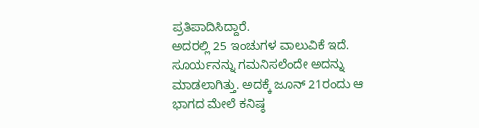ಪ್ರತಿಪಾದಿಸಿದ್ದಾರೆ.
ಅದರಲ್ಲಿ 25 ಇಂಚುಗಳ ವಾಲುವಿಕೆ ಇದೆ. ಸೂರ್ಯನನ್ನು ಗಮನಿಸಲೆಂದೇ ಅದನ್ನು ಮಾಡಲಾಗಿತ್ತು. ಅದಕ್ಕೆ ಜೂನ್ 21ರಂದು ಆ ಭಾಗದ ಮೇಲೆ ಕನಿಷ್ಠ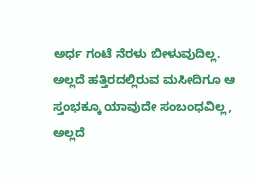ಅರ್ಧ ಗಂಟೆ ನೆರಳು ಬೀಳುವುದಿಲ್ಲ. ಅಲ್ಲದೆ ಹತ್ತಿರದಲ್ಲಿರುವ ಮಸೀದಿಗೂ ಆ ಸ್ತಂಭಕ್ಕೂ ಯಾವುದೇ ಸಂಬಂಧವಿಲ್ಲ, ಅಲ್ಲದೆ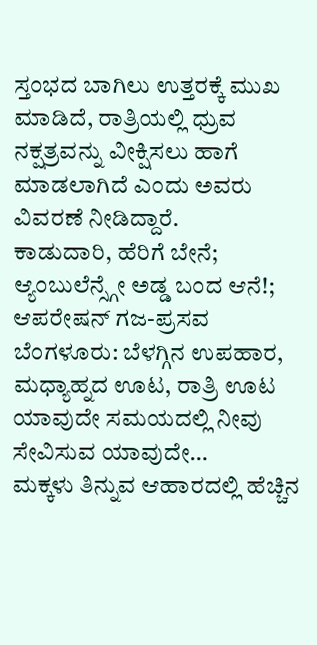ಸ್ತಂಭದ ಬಾಗಿಲು ಉತ್ತರಕ್ಕೆ ಮುಖ ಮಾಡಿದೆ, ರಾತ್ರಿಯಲ್ಲಿ ಧ್ರುವ ನಕ್ಷತ್ರವನ್ನು ವೀಕ್ಷಿಸಲು ಹಾಗೆ ಮಾಡಲಾಗಿದೆ ಎಂದು ಅವರು ವಿವರಣೆ ನೀಡಿದ್ದಾರೆ.
ಕಾಡುದಾರಿ, ಹೆರಿಗೆ ಬೇನೆ; ಆ್ಯಂಬುಲೆನ್ಸ್ಗೇ ಅಡ್ಡ ಬಂದ ಆನೆ!; ಆಪರೇಷನ್ ಗಜ-ಪ್ರಸವ
ಬೆಂಗಳೂರು: ಬೆಳಗ್ಗಿನ ಉಪಹಾರ, ಮಧ್ಯಾಹ್ನದ ಊಟ, ರಾತ್ರಿ ಊಟ ಯಾವುದೇ ಸಮಯದಲ್ಲಿ ನೀವು ಸೇವಿಸುವ ಯಾವುದೇ…
ಮಕ್ಕಳು ತಿನ್ನುವ ಆಹಾರದಲ್ಲಿ ಹೆಚ್ಚಿನ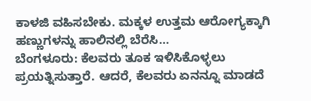ಕಾಳಜಿ ವಹಿಸಬೇಕು. ಮಕ್ಕಳ ಉತ್ತಮ ಆರೋಗ್ಯಕ್ಕಾಗಿ ಹಣ್ಣುಗಳನ್ನು ಹಾಲಿನಲ್ಲಿ ಬೆರೆಸಿ…
ಬೆಂಗಳೂರು: ಕೆಲವರು ತೂಕ ಇಳಿಸಿಕೊಳ್ಳಲು ಪ್ರಯತ್ನಿಸುತ್ತಾರೆ. ಆದರೆ, ಕೆಲವರು ಏನನ್ನೂ ಮಾಡದೆ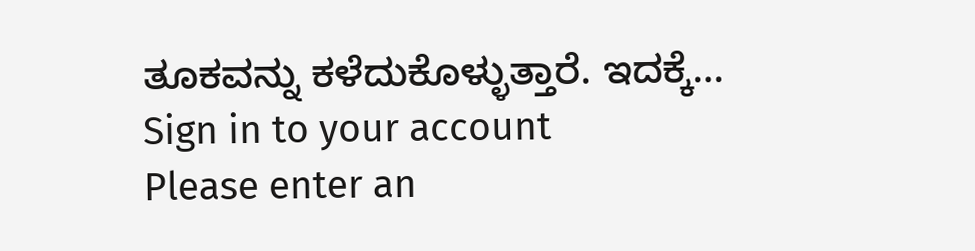ತೂಕವನ್ನು ಕಳೆದುಕೊಳ್ಳುತ್ತಾರೆ. ಇದಕ್ಕೆ…
Sign in to your account
Please enter an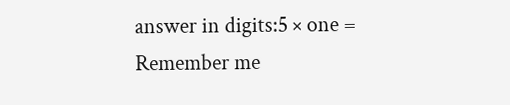answer in digits:5 × one =
Remember me